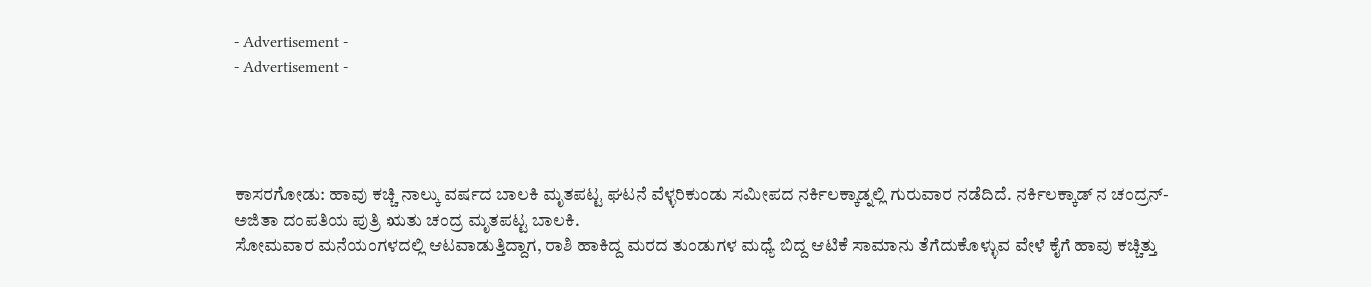- Advertisement -
- Advertisement -




ಕಾಸರಗೋಡು: ಹಾವು ಕಚ್ಚಿ ನಾಲ್ಕು ವರ್ಷದ ಬಾಲಕಿ ಮೃತಪಟ್ಟ ಘಟನೆ ವೆಳ್ಳರಿಕುಂಡು ಸಮೀಪದ ನರ್ಕಿಲಕ್ಕಾಡ್ನಲ್ಲಿ ಗುರುವಾರ ನಡೆದಿದೆ. ನರ್ಕಿಲಕ್ಕಾಡ್ ನ ಚಂದ್ರನ್-ಅಜಿತಾ ದಂಪತಿಯ ಪುತ್ರಿ ಋತು ಚಂದ್ರ ಮೃತಪಟ್ಟ ಬಾಲಕಿ.
ಸೋಮವಾರ ಮನೆಯಂಗಳದಲ್ಲಿ ಆಟವಾಡುತ್ತಿದ್ದಾಗ, ರಾಶಿ ಹಾಕಿದ್ದ ಮರದ ತುಂಡುಗಳ ಮಧ್ಯೆ ಬಿದ್ದ ಆಟಿಕೆ ಸಾಮಾನು ತೆಗೆದುಕೊಳ್ಳುವ ವೇಳೆ ಕೈಗೆ ಹಾವು ಕಚ್ಚಿತ್ತು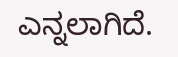ಎನ್ನಲಾಗಿದೆ.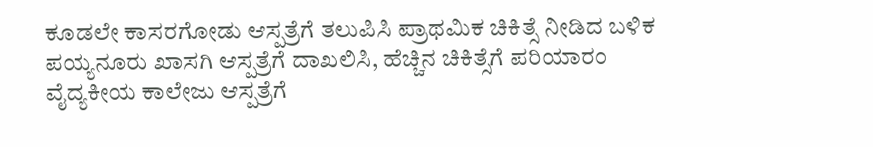ಕೂಡಲೇ ಕಾಸರಗೋಡು ಆಸ್ಪತ್ರೆಗೆ ತಲುಪಿಸಿ ಪ್ರಾಥಮಿಕ ಚಿಕಿತ್ಸೆ ನೀಡಿದ ಬಳಿಕ ಪಯ್ಯನೂರು ಖಾಸಗಿ ಆಸ್ಪತ್ರೆಗೆ ದಾಖಲಿಸಿ, ಹೆಚ್ಚಿನ ಚಿಕಿತ್ಸೆಗೆ ಪರಿಯಾರಂ ವೈದ್ಯಕೀಯ ಕಾಲೇಜು ಆಸ್ಪತ್ರೆಗೆ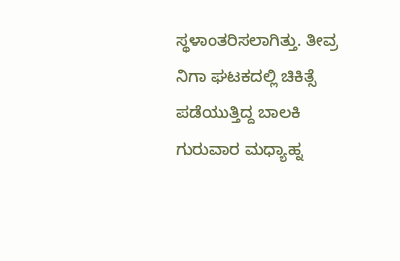ಸ್ಥಳಾಂತರಿಸಲಾಗಿತ್ತು. ತೀವ್ರ ನಿಗಾ ಘಟಕದಲ್ಲಿ ಚಿಕಿತ್ಸೆ ಪಡೆಯುತ್ತಿದ್ದ ಬಾಲಕಿ ಗುರುವಾರ ಮಧ್ಯಾಹ್ನ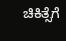ಚಿಕಿತ್ಸೆಗೆ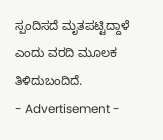ಸ್ಪಂದಿಸದೆ ಮೃತಪಟ್ಟಿದ್ದಾಳೆ ಎಂದು ವರದಿ ಮೂಲಕ ತಿಳಿದುಬಂದಿದೆ.
- Advertisement -